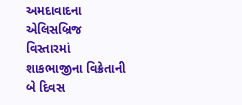અમદાવાદના એલિસબ્રિજ વિસ્તારમાં શાકભાજીના વિક્રેતાની બે દિવસ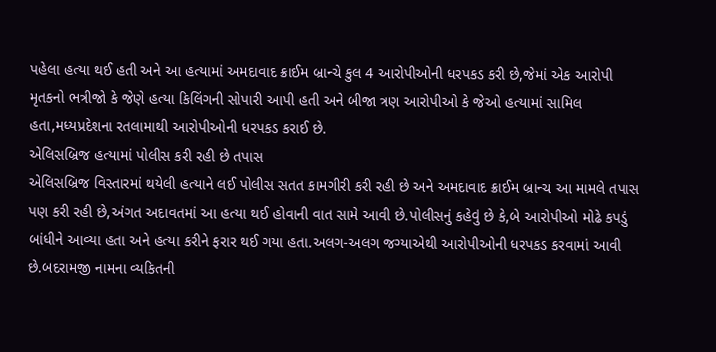પહેલા હત્યા થઈ હતી અને આ હત્યામાં અમદાવાદ ક્રાઈમ બ્રાન્ચે કુલ 4 આરોપીઓની ધરપકડ કરી છે,જેમાં એક આરોપી મૃતકનો ભત્રીજો કે જેણે હત્યા કિલિંગની સોપારી આપી હતી અને બીજા ત્રણ આરોપીઓ કે જેઓ હત્યામાં સામિલ હતા,મધ્યપ્રદેશના રતલામાથી આરોપીઓની ધરપકડ કરાઈ છે.
એલિસબ્રિજ હત્યામાં પોલીસ કરી રહી છે તપાસ
એલિસબ્રિજ વિસ્તારમાં થયેલી હત્યાને લઈ પોલીસ સતત કામગીરી કરી રહી છે અને અમદાવાદ ક્રાઈમ બ્રાન્ચ આ મામલે તપાસ પણ કરી રહી છે,અંગત અદાવતમાં આ હત્યા થઈ હોવાની વાત સામે આવી છે.પોલીસનું કહેવું છે કે,બે આરોપીઓ મોઢે કપડું બાંધીને આવ્યા હતા અને હત્યા કરીને ફરાર થઈ ગયા હતા.અલગ-અલગ જગ્યાએથી આરોપીઓની ધરપકડ કરવામાં આવી છે.બદરામજી નામના વ્યકિતની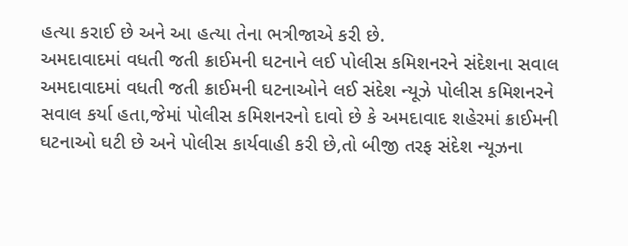હત્યા કરાઈ છે અને આ હત્યા તેના ભત્રીજાએ કરી છે.
અમદાવાદમાં વધતી જતી ક્રાઈમની ઘટનાને લઈ પોલીસ કમિશનરને સંદેશના સવાલ
અમદાવાદમાં વધતી જતી ક્રાઈમની ઘટનાઓને લઈ સંદેશ ન્યૂઝે પોલીસ કમિશનરને સવાલ કર્યા હતા,જેમાં પોલીસ કમિશનરનો દાવો છે કે અમદાવાદ શહેરમાં ક્રાઈમની ઘટનાઓ ઘટી છે અને પોલીસ કાર્યવાહી કરી છે,તો બીજી તરફ સંદેશ ન્યૂઝના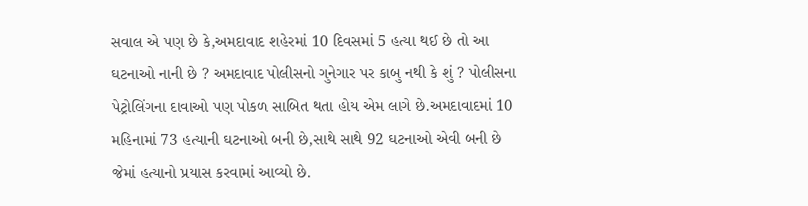સવાલ એ પણ છે કે,અમદાવાદ શહેરમાં 10 દિવસમાં 5 હત્યા થઈ છે તો આ ઘટનાઓ નાની છે ? અમદાવાદ પોલીસનો ગુનેગાર પર કાબુ નથી કે શું ? પોલીસના પેટ્રોલિંગના દાવાઓ પણ પોકળ સાબિત થતા હોય એમ લાગે છે.અમદાવાદમાં 10 મહિનામાં 73 હત્યાની ઘટનાઓ બની છે,સાથે સાથે 92 ઘટનાઓ એવી બની છે જેમાં હત્યાનો પ્રયાસ કરવામાં આવ્યો છે.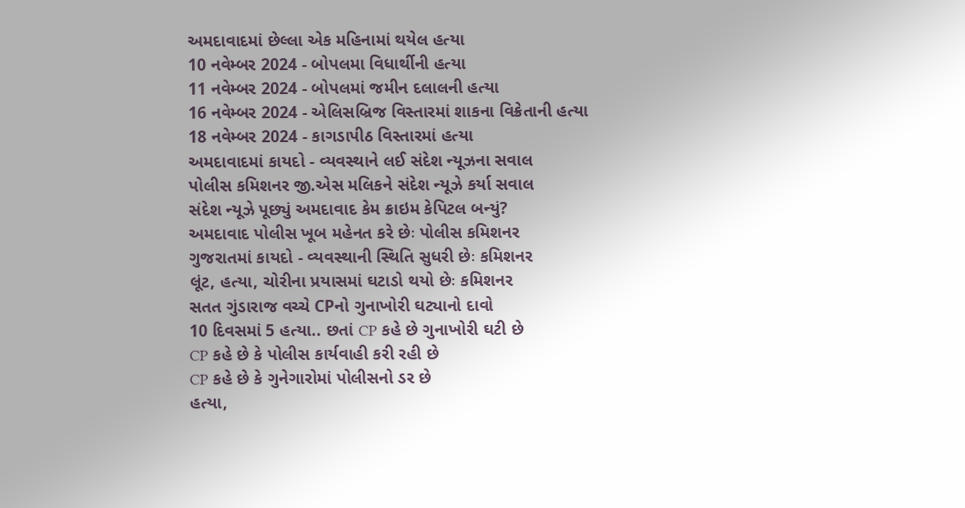અમદાવાદમાં છેલ્લા એક મહિનામાં થયેલ હત્યા
10 નવેમ્બર 2024 - બોપલમા વિધાર્થીની હત્યા
11 નવેમ્બર 2024 - બોપલમાં જમીન દલાલની હત્યા
16 નવેમ્બર 2024 - એલિસબ્રિજ વિસ્તારમાં શાકના વિક્રેતાની હત્યા
18 નવેમ્બર 2024 - કાગડાપીઠ વિસ્તારમાં હત્યા
અમદાવાદમાં કાયદો - વ્યવસ્થાને લઈ સંદેશ ન્યૂઝના સવાલ
પોલીસ કમિશનર જી.એસ મલિકને સંદેશ ન્યૂઝે કર્યા સવાલ
સંદેશ ન્યૂઝે પૂછ્યું અમદાવાદ કેમ ક્રાઇમ કેપિટલ બન્યું?
અમદાવાદ પોલીસ ખૂબ મહેનત કરે છેઃ પોલીસ કમિશનર
ગુજરાતમાં કાયદો - વ્યવસ્થાની સ્થિતિ સુધરી છેઃ કમિશનર
લૂંટ, હત્યા, ચોરીના પ્રયાસમાં ઘટાડો થયો છેઃ કમિશનર
સતત ગુંડારાજ વચ્ચે CPનો ગુનાખોરી ઘટ્યાનો દાવો
10 દિવસમાં 5 હત્યા.. છતાં CP કહે છે ગુનાખોરી ઘટી છે
CP કહે છે કે પોલીસ કાર્યવાહી કરી રહી છે
CP કહે છે કે ગુનેગારોમાં પોલીસનો ડર છે
હત્યા,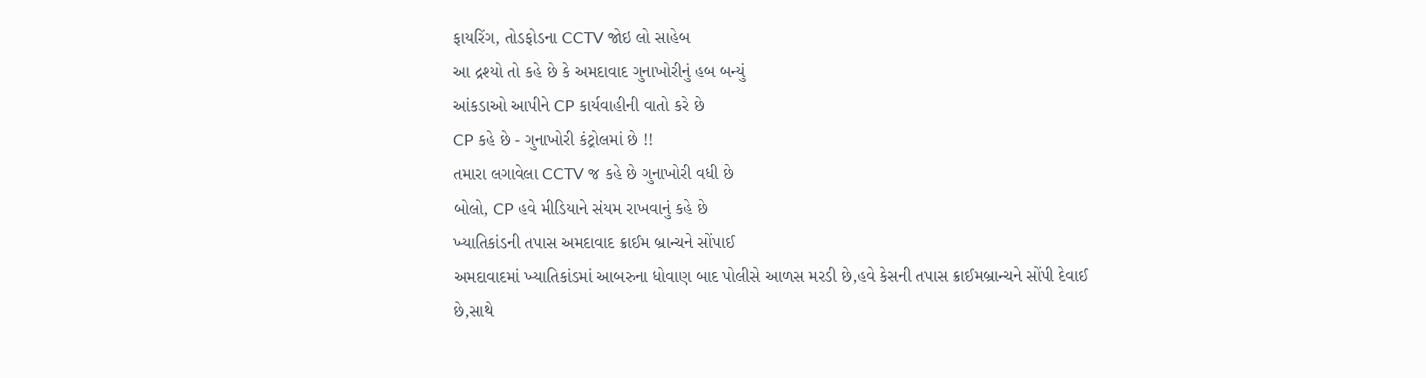ફાયરિંગ, તોડફોડના CCTV જોઇ લો સાહેબ
આ દ્રશ્યો તો કહે છે કે અમદાવાદ ગુનાખોરીનું હબ બન્યું
આંકડાઓ આપીને CP કાર્યવાહીની વાતો કરે છે
CP કહે છે - ગુનાખોરી કંટ્રોલમાં છે !!
તમારા લગાવેલા CCTV જ કહે છે ગુનાખોરી વધી છે
બોલો, CP હવે મીડિયાને સંયમ રાખવાનું કહે છે
ખ્યાતિકાંડની તપાસ અમદાવાદ ક્રાઈમ બ્રાન્ચને સોંપાઈ
અમદાવાદમાં ખ્યાતિકાંડમાં આબરુના ધોવાણ બાદ પોલીસે આળસ મરડી છે,હવે કેસની તપાસ ક્રાઈમબ્રાન્ચને સોંપી દેવાઈ છે,સાથે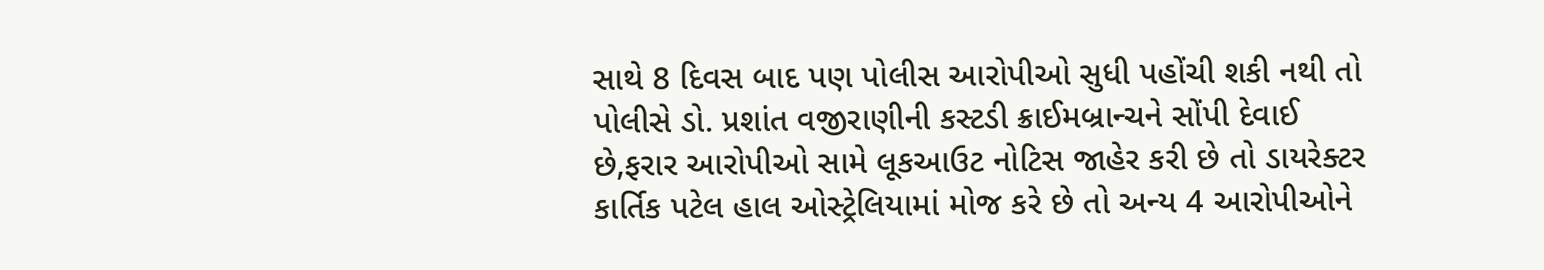સાથે 8 દિવસ બાદ પણ પોલીસ આરોપીઓ સુધી પહોંચી શકી નથી તો પોલીસે ડો. પ્રશાંત વજીરાણીની કસ્ટડી ક્રાઈમબ્રાન્ચને સોંપી દેવાઈ છે,ફરાર આરોપીઓ સામે લૂકઆઉટ નોટિસ જાહેર કરી છે તો ડાયરેક્ટર કાર્તિક પટેલ હાલ ઓસ્ટ્રેલિયામાં મોજ કરે છે તો અન્ય 4 આરોપીઓને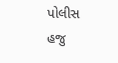પોલીસ હજુ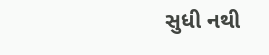સુધી નથી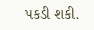પકડી શકી.